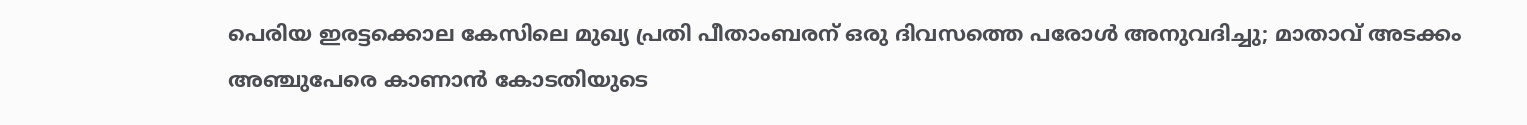പെരിയ ഇരട്ടക്കൊല കേസിലെ മുഖ്യ പ്രതി പീതാംബരന് ഒരു ദിവസത്തെ പരോള്‍ അനുവദിച്ചു; മാതാവ് അടക്കം അഞ്ചുപേരെ കാണാന്‍ കോടതിയുടെ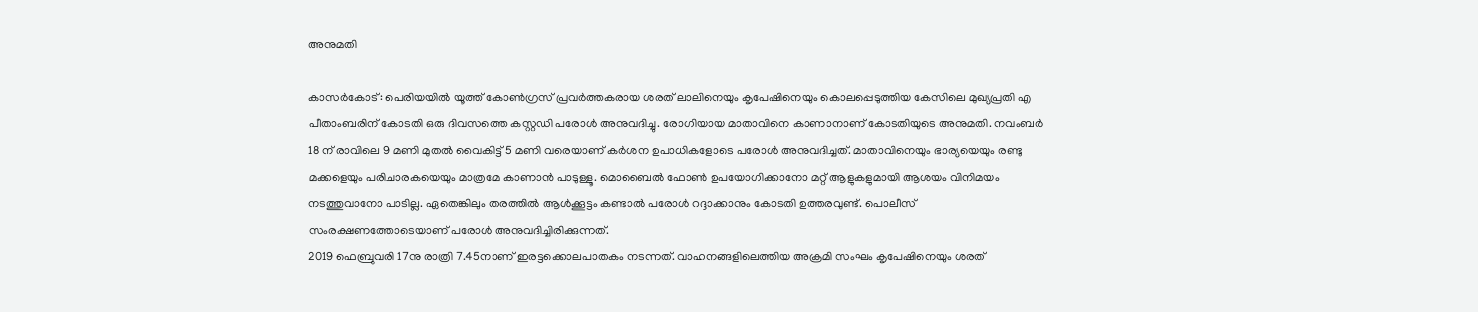അനുമതി

കാസര്‍കോട്: പെരിയയില്‍ യൂത്ത് കോണ്‍ഗ്രസ് പ്രവര്‍ത്തകരായ ശരത് ലാലിനെയും കൃപേഷിനെയും കൊലപ്പെടുത്തിയ കേസിലെ മുഖ്യപ്രതി എ പീതാംബരിന് കോടതി ഒരു ദിവസത്തെ കസ്റ്റഡി പരോള്‍ അനുവദിച്ചു. രോഗിയായ മാതാവിനെ കാണാനാണ് കോടതിയുടെ അനുമതി. നവംബര്‍ 18 ന് രാവിലെ 9 മണി മുതല്‍ വൈകിട്ട് 5 മണി വരെയാണ് കര്‍ശന ഉപാധികളോടെ പരോള്‍ അനുവദിച്ചത്. മാതാവിനെയും ഭാര്യയെയും രണ്ടു മക്കളെയും പരിചാരകയെയും മാത്രമേ കാണാന്‍ പാടുള്ളൂ. മൊബൈല്‍ ഫോണ്‍ ഉപയോഗിക്കാനോ മറ്റ് ആളുകളുമായി ആശയം വിനിമയം നടത്തുവാനോ പാടില്ല. ഏതെങ്കിലും തരത്തില്‍ ആള്‍ക്കൂട്ടം കണ്ടാല്‍ പരോള്‍ റദ്ദാക്കാനും കോടതി ഉത്തരവുണ്ട്. പൊലീസ് സംരക്ഷണത്തോടെയാണ് പരോള്‍ അനുവദിച്ചിരിക്കുന്നത്.
2019 ഫെബ്രുവരി 17നു രാത്രി 7.45നാണ് ഇരട്ടക്കൊലപാതകം നടന്നത്. വാഹനങ്ങളിലെത്തിയ അക്രമി സംഘം കൃപേഷിനെയും ശരത്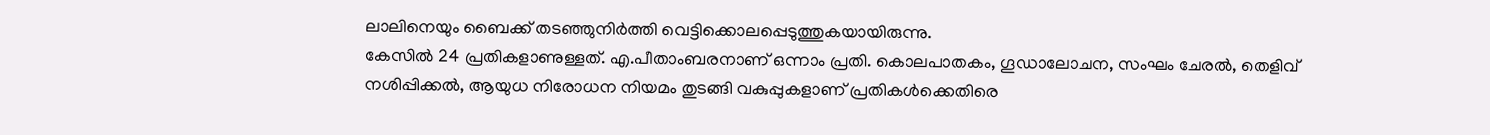ലാലിനെയും ബൈക്ക് തടഞ്ഞുനിര്‍ത്തി വെട്ടിക്കൊലപ്പെടുത്തുകയായിരുന്നു.
കേസില്‍ 24 പ്രതികളാണുള്ളത്. എ.പീതാംബരനാണ് ഒന്നാം പ്രതി. കൊലപാതകം, ഗൂഡാലോചന, സംഘം ചേരല്‍, തെളിവ് നശിപ്പിക്കല്‍, ആയുധ നിരോധന നിയമം തുടങ്ങി വകുപ്പുകളാണ് പ്രതികള്‍ക്കെതിരെ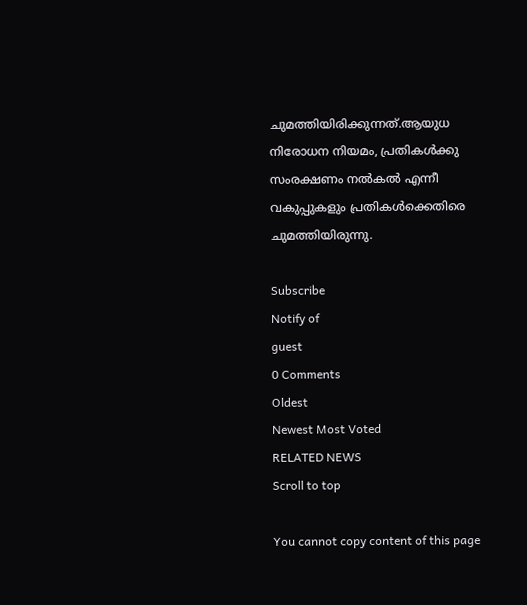ചുമത്തിയിരിക്കുന്നത്.ആയുധ നിരോധന നിയമം, പ്രതികള്‍ക്കു സംരക്ഷണം നല്‍കല്‍ എന്നീ വകുപ്പുകളും പ്രതികള്‍ക്കെതിരെ ചുമത്തിയിരുന്നു.

Subscribe
Notify of
guest
0 Comments
Oldest
Newest Most Voted
RELATED NEWS
Scroll to top

You cannot copy content of this page